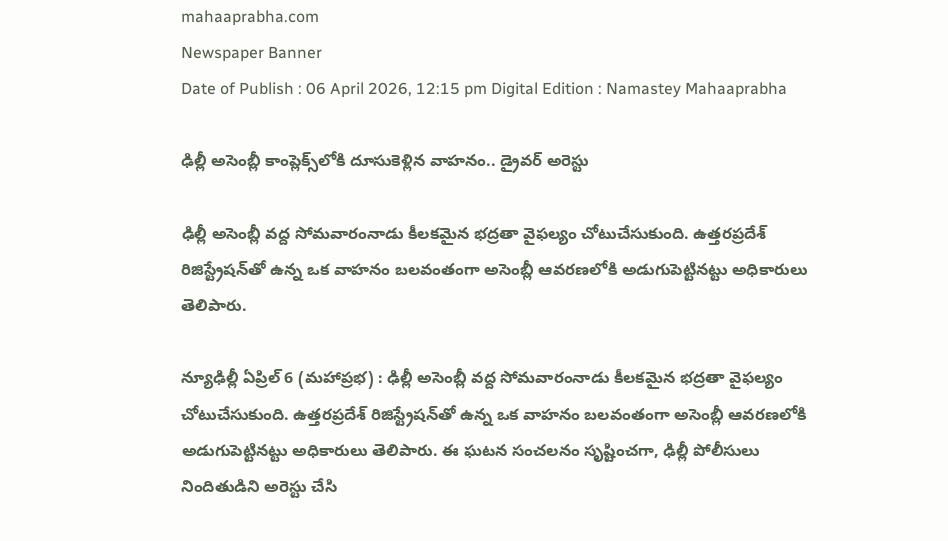mahaaprabha.com
Newspaper Banner
Date of Publish : 06 April 2026, 12:15 pm Digital Edition : Namastey Mahaaprabha

ఢిల్లీ అసెంబ్లీ కాంప్లెక్స్‌లోకి దూసుకెళ్లిన వాహనం.. డ్రైవర్ అరెస్టు

ఢిల్లీ అసెంబ్లీ వద్ద సోమవారంనాడు కీలకమైన భద్రతా వైఫల్యం చోటుచేసుకుంది. ఉత్తరప్రదేశ్ రిజిస్ట్రేషన్‌తో ఉన్న ఒక వాహనం బలవంతంగా అసెంబ్లీ ఆవరణలోకి అడుగుపెట్టినట్టు అధికారులు తెలిపారు.

న్యూఢిల్లీ ఏప్రిల్ 6 (మహాప్రభ) : ఢిల్లీ అసెంబ్లీ వద్ద సోమవారంనాడు కీలకమైన భద్రతా వైఫల్యం చోటుచేసుకుంది. ఉత్తరప్రదేశ్ రిజిస్ట్రేషన్‌తో ఉన్న ఒక వాహనం బలవంతంగా అసెంబ్లీ ఆవరణలోకి అడుగుపెట్టినట్టు అధికారులు తెలిపారు. ఈ ఘటన సంచలనం సృష్టించగా, ఢిల్లీ పోలీసులు నిందితుడిని అరెస్టు చేసి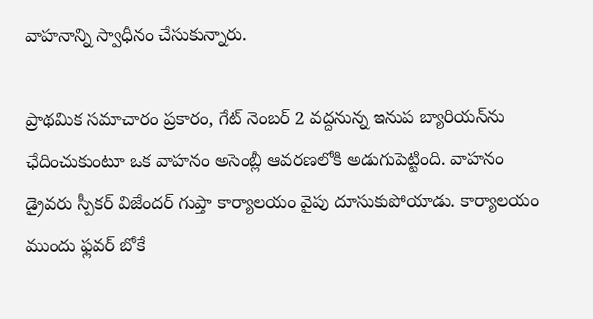వాహనాన్ని స్వాధీనం చేసుకున్నారు.

ప్రాథమిక సమాచారం ప్రకారం, గేట్ నెంబర్ 2 వద్దనున్న ఇనుప బ్యారియన్‌ను ఛేదించుకుంటూ ఒక వాహనం అసెంబ్లీ ఆవరణలోకి అడుగుపెట్టింది. వాహనం డ్రైవరు స్పీకర్ విజేందర్ గుప్తా కార్యాలయం వైపు దూసుకుపోయాడు. కార్యాలయం ముందు ఫ్లవర్ బోకే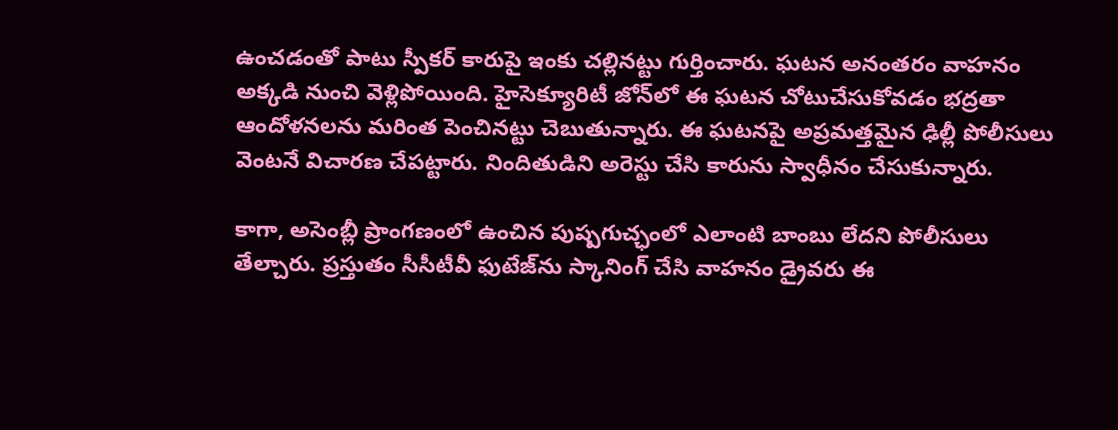ఉంచడంతో పాటు స్పీకర్‌ కారుపై ఇంకు చల్లినట్టు గుర్తించారు. ఘటన అనంతరం వాహనం అక్కడి నుంచి వెళ్లిపోయింది. హైసెక్యూరిటీ జోన్‌లో ఈ ఘటన చోటుచేసుకోవడం భద్రతా ఆందోళనలను మరింత పెంచినట్టు చెబుతున్నారు. ఈ ఘటనపై అప్రమత్తమైన ఢిల్లీ పోలీసులు వెంటనే విచారణ చేపట్టారు. నిందితుడిని అరెస్టు చేసి కారును స్వాధీనం చేసుకున్నారు.

కాగా, అసెంబ్లీ ప్రాంగణంలో ఉంచిన పుష్పగుచ్ఛంలో ఎలాంటి బాంబు లేదని పోలీసులు తేల్చారు. ప్రస్తుతం సీసీటీవీ ఫుటేజ్‌ను స్కానింగ్ చేసి వాహనం డ్రైవరు ఈ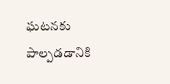ఘటనకు పాల్పడడానికి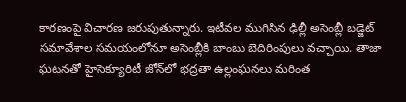కారణంపై విచారణ జరుపుతున్నారు. ఇటీవల ముగిసిన ఢిల్లీ అసెంబ్లీ బడ్జెట్ సమావేశాల సమయంలోనూ అసెంబ్లీకి బాంబు బెదిరింపులు వచ్చాయి. తాజా ఘటనతో హైసెక్యూరిటీ జోన్‌లో భద్రతా ఉల్లంఘనలు మరింత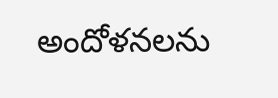అందోళనలను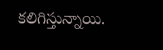కలిగిస్తున్నాయి.